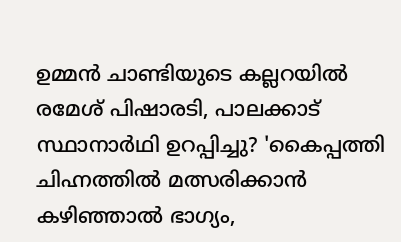ഉമ്മൻ ചാണ്ടിയുടെ കല്ലറയിൽ രമേശ്‌ പിഷാരടി, പാലക്കാട് സ്ഥാനാർഥി ഉറപ്പിച്ചു? 'കൈപ്പത്തി ചിഹ്നത്തിൽ മത്സരിക്കാൻ കഴിഞ്ഞാൽ ഭാഗ്യം,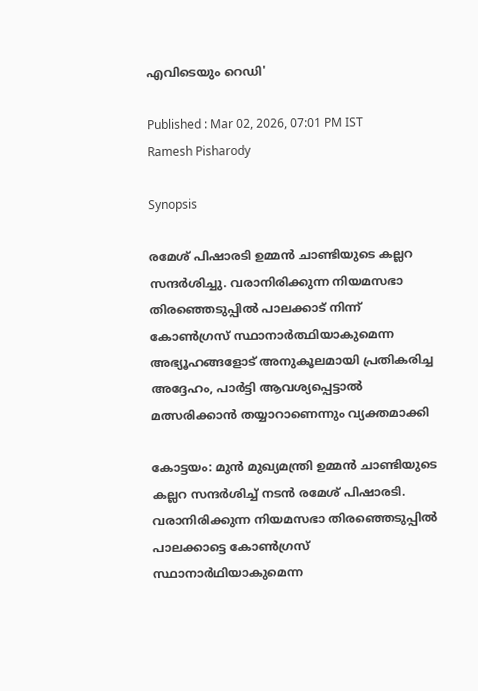എവിടെയും റെഡി'

Published : Mar 02, 2026, 07:01 PM IST
Ramesh Pisharody

Synopsis

രമേശ് പിഷാരടി ഉമ്മൻ ചാണ്ടിയുടെ കല്ലറ സന്ദർശിച്ചു. വരാനിരിക്കുന്ന നിയമസഭാ തിരഞ്ഞെടുപ്പിൽ പാലക്കാട് നിന്ന് കോൺഗ്രസ് സ്ഥാനാർത്ഥിയാകുമെന്ന അഭ്യൂഹങ്ങളോട് അനുകൂലമായി പ്രതികരിച്ച അദ്ദേഹം, പാർട്ടി ആവശ്യപ്പെട്ടാൽ മത്സരിക്കാൻ തയ്യാറാണെന്നും വ്യക്തമാക്കി

കോട്ടയം: മുൻ മുഖ്യമന്ത്രി ഉമ്മൻ ചാണ്ടിയുടെ കല്ലറ സന്ദർശിച്ച് നടൻ രമേശ് പിഷാരടി. വരാനിരിക്കുന്ന നിയമസഭാ തിരഞ്ഞെടുപ്പിൽ പാലക്കാട്ടെ കോൺഗ്രസ് സ്ഥാനാർഥിയാകുമെന്ന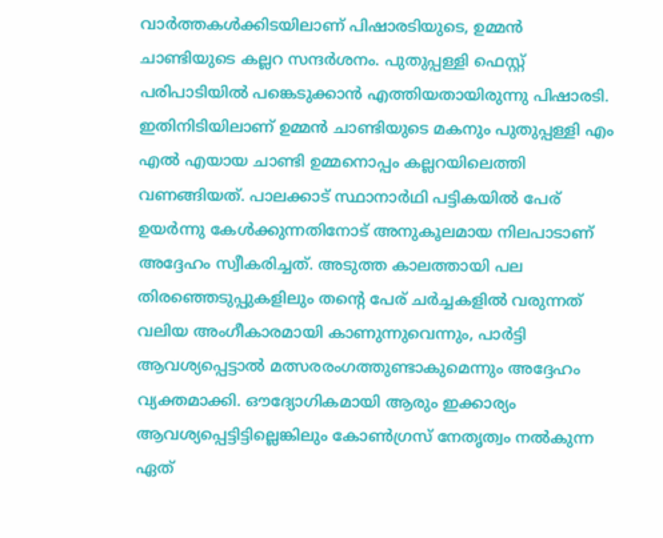വാർത്തകൾക്കിടയിലാണ് പിഷാരടിയുടെ, ഉമ്മൻ ചാണ്ടിയുടെ കല്ലറ സന്ദർശനം. പുതുപ്പള്ളി ഫെസ്റ്റ് പരിപാടിയിൽ പങ്കെടുക്കാൻ എത്തിയതായിരുന്നു പിഷാരടി. ഇതിനിടിയിലാണ് ഉമ്മൻ ചാണ്ടിയുടെ മകനും പുതുപ്പള്ളി എം എൽ എയായ ചാണ്ടി ഉമ്മനൊപ്പം കല്ലറയിലെത്തി വണങ്ങിയത്. പാലക്കാട് സ്ഥാനാർഥി പട്ടികയിൽ പേര് ഉയർന്നു കേൾക്കുന്നതിനോട് അനുകൂലമായ നിലപാടാണ് അദ്ദേഹം സ്വീകരിച്ചത്. അടുത്ത കാലത്തായി പല തിരഞ്ഞെടുപ്പുകളിലും തന്റെ പേര് ചർച്ചകളിൽ വരുന്നത് വലിയ അംഗീകാരമായി കാണുന്നുവെന്നും, പാർട്ടി ആവശ്യപ്പെട്ടാൽ മത്സരരംഗത്തുണ്ടാകുമെന്നും അദ്ദേഹം വ്യക്തമാക്കി. ഔദ്യോഗികമായി ആരും ഇക്കാര്യം ആവശ്യപ്പെട്ടിട്ടില്ലെങ്കിലും കോൺഗ്രസ് നേതൃത്വം നൽകുന്ന ഏത്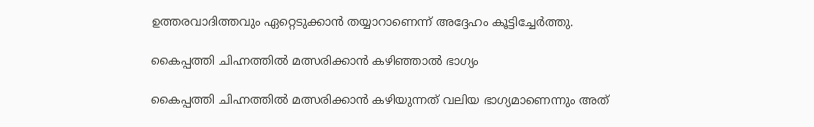ഉത്തരവാദിത്തവും ഏറ്റെടുക്കാൻ തയ്യാറാണെന്ന് അദ്ദേഹം കൂട്ടിച്ചേർത്തു.

കൈപ്പത്തി ചിഹ്നത്തിൽ മത്സരിക്കാൻ കഴിഞ്ഞാൽ ഭാഗ്യം

കൈപ്പത്തി ചിഹ്നത്തിൽ മത്സരിക്കാൻ കഴിയുന്നത് വലിയ ഭാഗ്യമാണെന്നും അത്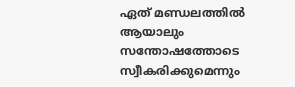ഏത് മണ്ഡലത്തിൽ ആയാലും സന്തോഷത്തോടെ സ്വീകരിക്കുമെന്നും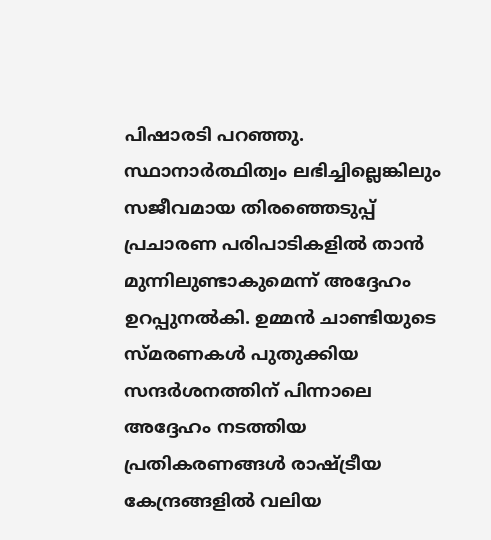പിഷാരടി പറഞ്ഞു. സ്ഥാനാർത്ഥിത്വം ലഭിച്ചില്ലെങ്കിലും സജീവമായ തിരഞ്ഞെടുപ്പ് പ്രചാരണ പരിപാടികളിൽ താൻ മുന്നിലുണ്ടാകുമെന്ന് അദ്ദേഹം ഉറപ്പുനൽകി. ഉമ്മൻ ചാണ്ടിയുടെ സ്മരണകൾ പുതുക്കിയ സന്ദർശനത്തിന് പിന്നാലെ അദ്ദേഹം നടത്തിയ പ്രതികരണങ്ങൾ രാഷ്ട്രീയ കേന്ദ്രങ്ങളിൽ വലിയ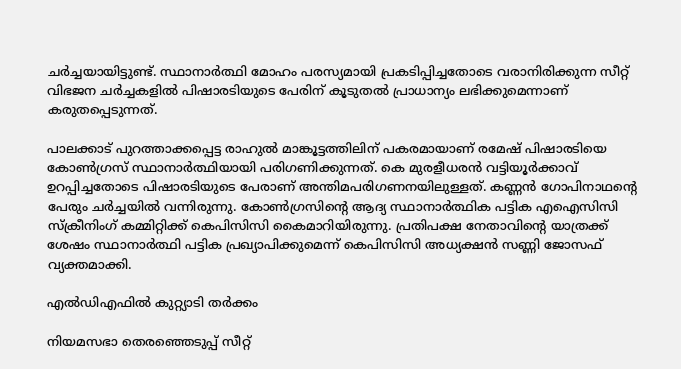ചർച്ചയായിട്ടുണ്ട്. സ്ഥാനാർത്ഥി മോഹം പരസ്യമായി പ്രകടിപ്പിച്ചതോടെ വരാനിരിക്കുന്ന സീറ്റ് വിഭജന ചർച്ചകളിൽ പിഷാരടിയുടെ പേരിന് കൂടുതൽ പ്രാധാന്യം ലഭിക്കുമെന്നാണ് കരുതപ്പെടുന്നത്.

പാലക്കാട് പുറത്താക്കപ്പെട്ട രാഹുൽ മാങ്കൂട്ടത്തിലിന് പകരമായാണ് രമേഷ് പിഷാരടിയെ കോൺഗ്രസ് സ്ഥാനാര്‍ത്ഥിയായി പരിഗണിക്കുന്നത്. കെ മുരളീധരൻ വട്ടിയൂർക്കാവ് ഉറപ്പിച്ചതോടെ പിഷാരടിയുടെ പേരാണ് അന്തിമപരിഗണനയിലുള്ളത്. കണ്ണൻ ഗോപിനാഥന്‍റെ പേരും ചർച്ചയിൽ വന്നിരുന്നു. കോണ്‍ഗ്രസിന്‍റെ ആദ്യ സ്ഥാനാര്‍ത്ഥിക പട്ടിക എഐസിസി സ്ക്രീനിംഗ് കമ്മിറ്റിക്ക് കെപിസിസി കൈമാറിയിരുന്നു. പ്രതിപക്ഷ നേതാവിന്‍റെ യാത്രക്ക് ശേഷം സ്ഥാനാര്‍ത്ഥി പട്ടിക പ്രഖ്യാപിക്കുമെന്ന് കെപിസിസി അധ്യക്ഷന്‍ സണ്ണി ജോസഫ് വ്യക്തമാക്കി.

എൽഡിഎഫിൽ കുറ്റ്യാടി തർക്കം

നിയമസഭാ തെരഞ്ഞെടുപ്പ് സീറ്റ്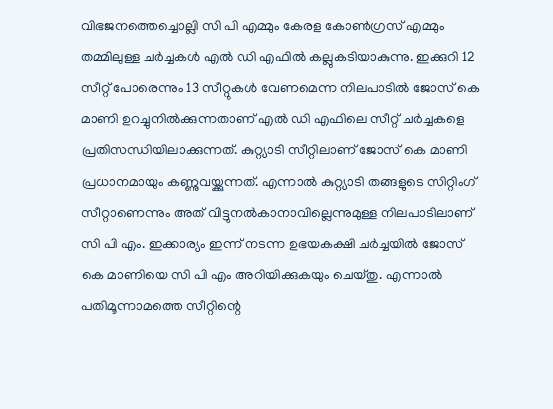വിഭജനത്തെച്ചൊല്ലി സി പി എമ്മും കേരള കോൺഗ്രസ് എമ്മും തമ്മിലുള്ള ചർച്ചകൾ എൽ ഡി എഫിൽ കല്ലുകടിയാകുന്നു. ഇക്കുറി 12 സീറ്റ് പോരെന്നും 13 സീറ്റുകൾ വേണമെന്ന നിലപാടിൽ ജോസ് കെ മാണി ഉറച്ചുനിൽക്കുന്നതാണ് എൽ ഡി എഫിലെ സീറ്റ് ചർച്ചകളെ പ്രതിസന്ധിയിലാക്കുന്നത്. കുറ്റ്യാടി സീറ്റിലാണ് ജോസ് കെ മാണി പ്രധാനമായും കണ്ണുവയ്ക്കുന്നത്. എന്നാൽ കുറ്റ്യാടി തങ്ങളുടെ സിറ്റിംഗ് സീറ്റാണെന്നും അത് വിട്ടുനൽകാനാവില്ലെന്നുമുള്ള നിലപാടിലാണ് സി പി എം. ഇക്കാര്യം ഇന്ന് നടന്ന ഉഭയകക്ഷി ചർച്ചയിൽ ജോസ് കെ മാണിയെ സി പി എം അറിയിക്കുകയും ചെയ്തു. എന്നാൽ പതിമൂന്നാമത്തെ സീറ്റിന്റെ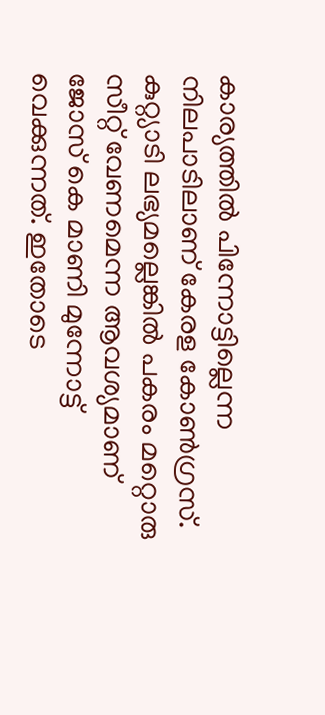കാര്യത്തിൽ പിന്നോട്ടില്ലെന്ന നിലപാടിലാണ് കേരള കോൺഗ്രസ്. കുറ്റ്യാടി ലഭ്യമല്ലെങ്കിൽ പകരം മറ്റൊരു സീറ്റ് വേണമെന്ന ആവശ്യമാണ് ജോസ് കെ മാണി മുന്നോട്ട് വെക്കുന്നത്. ഇതോടെ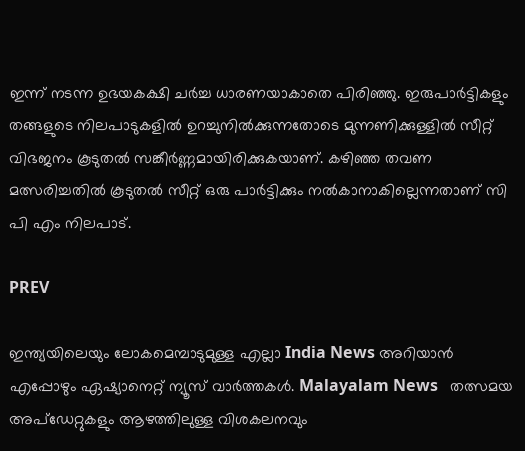ഇന്ന് നടന്ന ഉഭയകക്ഷി ചർച്ച ധാരണയാകാതെ പിരിഞ്ഞു. ഇരുപാർട്ടികളും തങ്ങളുടെ നിലപാടുകളിൽ ഉറച്ചുനിൽക്കുന്നതോടെ മുന്നണിക്കുള്ളിൽ സീറ്റ് വിഭജനം കൂടുതൽ സങ്കീർണ്ണമായിരിക്കുകയാണ്. കഴിഞ്ഞ തവണ മത്സരിച്ചതിൽ കൂടുതൽ സീറ്റ് ഒരു പാർട്ടിക്കും നൽകാനാകില്ലെന്നതാണ് സി പി എം നിലപാട്.

PREV

ഇന്ത്യയിലെയും ലോകമെമ്പാടുമുള്ള എല്ലാ India News അറിയാൻ എപ്പോഴും ഏഷ്യാനെറ്റ് ന്യൂസ് വാർത്തകൾ. Malayalam News   തത്സമയ അപ്‌ഡേറ്റുകളും ആഴത്തിലുള്ള വിശകലനവും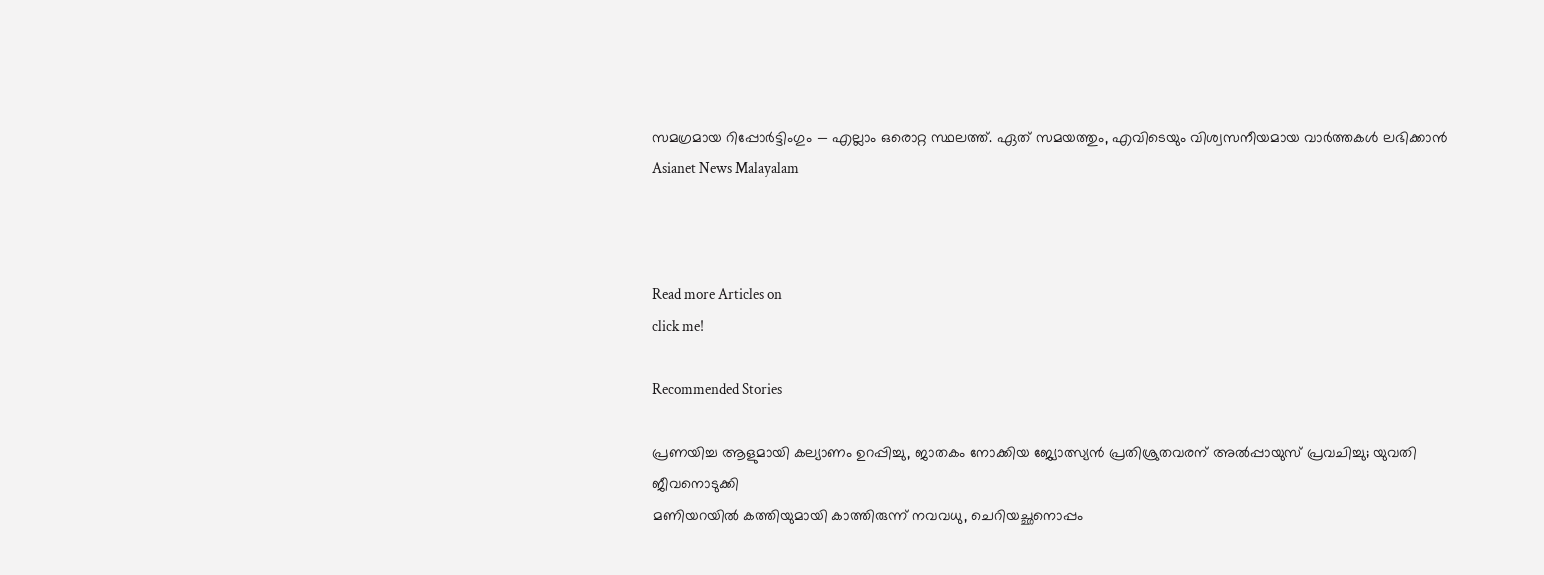സമഗ്രമായ റിപ്പോർട്ടിംഗും — എല്ലാം ഒരൊറ്റ സ്ഥലത്ത്. ഏത് സമയത്തും, എവിടെയും വിശ്വസനീയമായ വാർത്തകൾ ലഭിക്കാൻ Asianet News Malayalam



Read more Articles on
click me!

Recommended Stories

പ്രണയിച്ച ആളുമായി കല്യാണം ഉറപ്പിച്ചു, ജാതകം നോക്കിയ ജ്യോത്സ്യൻ പ്രതിശ്രുതവരന് അൽപ്പായുസ് പ്രവചിച്ചു; യുവതി ജീവനൊടുക്കി
മണിയറയിൽ കത്തിയുമായി കാത്തിരുന്ന് നവവധു, ചെറിയച്ഛനൊപ്പം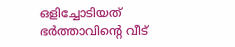ഒളിച്ചോടിയത് ഭർത്താവിന്റെ വീട്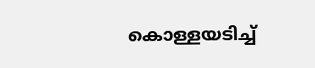കൊള്ളയടിച്ച്